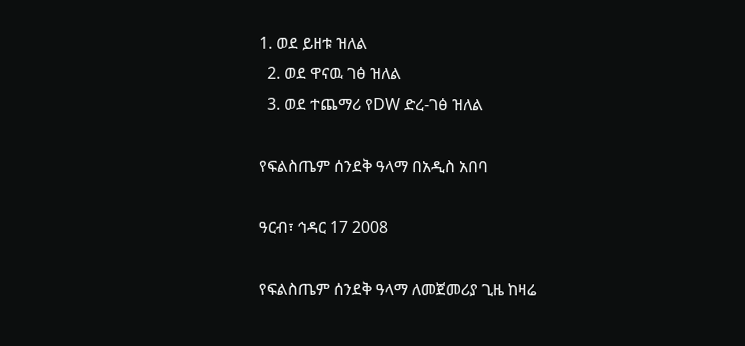1. ወደ ይዘቱ ዝለል
  2. ወደ ዋናዉ ገፅ ዝለል
  3. ወደ ተጨማሪ የDW ድረ-ገፅ ዝለል

የፍልስጤም ሰንደቅ ዓላማ በአዲስ አበባ

ዓርብ፣ ኅዳር 17 2008

የፍልስጤም ሰንደቅ ዓላማ ለመጀመሪያ ጊዜ ከዛሬ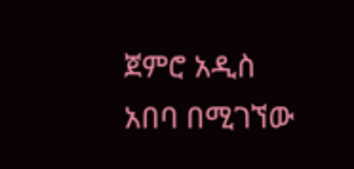ጀምሮ አዲስ አበባ በሚገኘው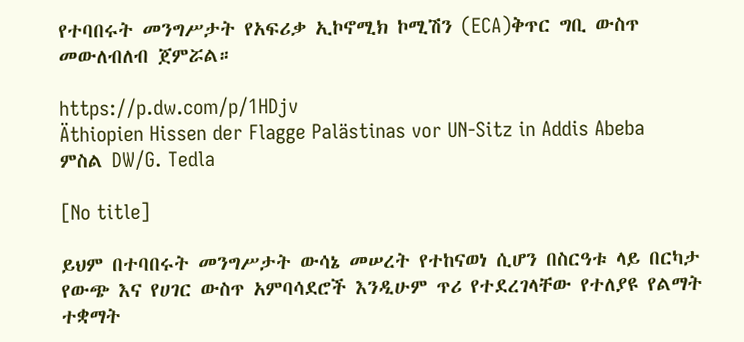የተባበሩት መንግሥታት የአፍሪቃ ኢኮኖሚክ ኮሚሽን (ECA)ቅጥር ግቢ ውስጥ መውለብለብ ጀምሯል።

https://p.dw.com/p/1HDjv
Äthiopien Hissen der Flagge Palästinas vor UN-Sitz in Addis Abeba
ምስል DW/G. Tedla

[No title]

ይህም በተባበሩት መንግሥታት ውሳኔ መሠረት የተከናወነ ሲሆን በስርዓቱ ላይ በርካታ የውጭ እና የሀገር ውስጥ አምባሳደሮች እንዲሁም ጥሪ የተደረገላቸው የተለያዩ የልማት ተቋማት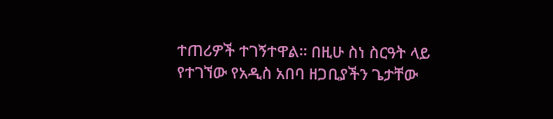ተጠሪዎች ተገኝተዋል። በዚሁ ስነ ስርዓት ላይ የተገኘው የአዲስ አበባ ዘጋቢያችን ጌታቸው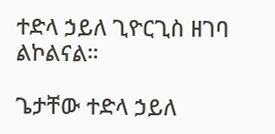ተድላ ኃይለ ጊዮርጊስ ዘገባ ልኮልናል።

ጌታቸው ተድላ ኃይለ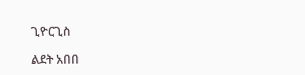ጊዮርጊስ

ልደት አበበ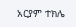አርያም ተክሌ